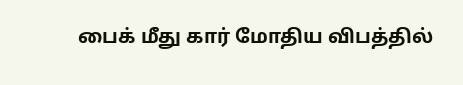பைக் மீது கார் மோதிய விபத்தில்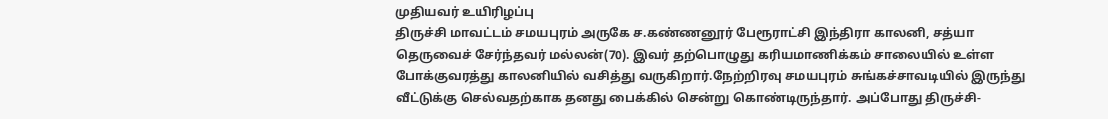முதியவர் உயிரிழப்பு
திருச்சி மாவட்டம் சமயபுரம் அருகே ச.கண்ணனூர் பேரூராட்சி இந்திரா காலனி, சத்யா தெருவைச் சேர்ந்தவர் மல்லன்(70). இவர் தற்பொழுது கரியமாணிக்கம் சாலையில் உள்ள போக்குவரத்து காலனியில் வசித்து வருகிறார்.நேற்றிரவு சமயபுரம் சுங்கச்சாவடியில் இருந்து வீட்டுக்கு செல்வதற்காக தனது பைக்கில் சென்று கொண்டிருந்தார். அப்போது திருச்சி-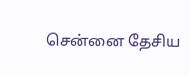சென்னை தேசிய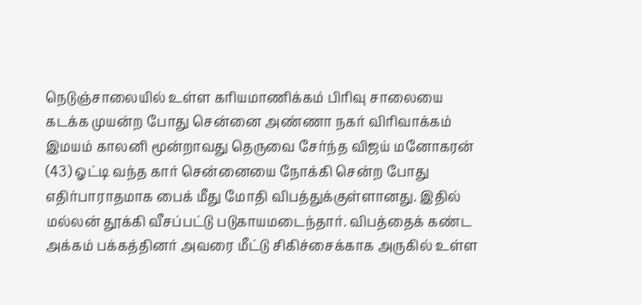நெடுஞ்சாலையில் உள்ள கரியமாணிக்கம் பிரிவு சாலையை கடக்க முயன்ற போது சென்னை அண்ணா நகர் விரிவாக்கம் இமயம் காலனி மூன்றாவது தெருவை சேர்ந்த விஜய் மனோகரன் (43) ஓட்டி வந்த கார் சென்னையை நோக்கி சென்ற போது எதிர்பாராதமாக பைக் மீது மோதி விபத்துக்குள்ளானது. இதில் மல்லன் தூக்கி வீசப்பட்டு படுகாயமடைந்தார். விபத்தைக் கண்ட அக்கம் பக்கத்தினர் அவரை மீட்டு சிகிச்சைக்காக அருகில் உள்ள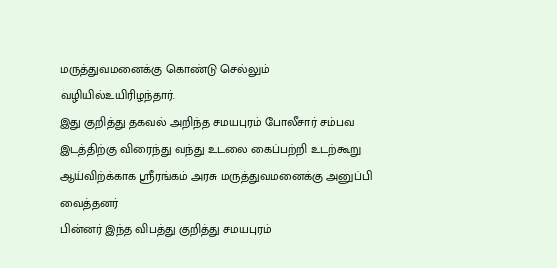மருத்துவமனைக்கு கொண்டு செல்லும் வழியில்உயிரிழந்தார்.
இது குறித்து தகவல் அறிந்த சமயபுரம் போலீசார் சம்பவ இடத்திற்கு விரைந்து வந்து உடலை கைப்பற்றி உடற்கூறு ஆய்விற்க்காக ஸ்ரீரங்கம் அரசு மருத்துவமனைக்கு அனுப்பி வைத்தனர்
பின்னர் இந்த விபத்து குறித்து சமயபுரம்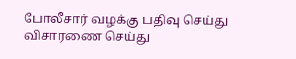போலீசார் வழக்கு பதிவு செய்து விசாரணை செய்து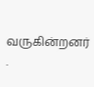வருகின்றனர் .